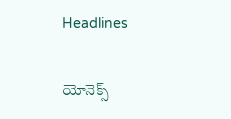Headlines

యోనెక్స్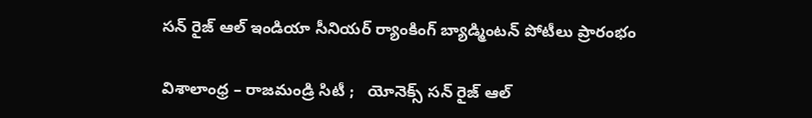స‌న్ రైజ్ ఆల్ ఇండియా సీనియ‌ర్ ర్యాంకింగ్ బ్యాడ్మింట‌న్ పోటీలు ప్రారంభం

విశాలాంధ్ర – రాజ‌మండ్రి సిటీ ;   యోనెక్స్ స‌న్ రైజ్ ఆల్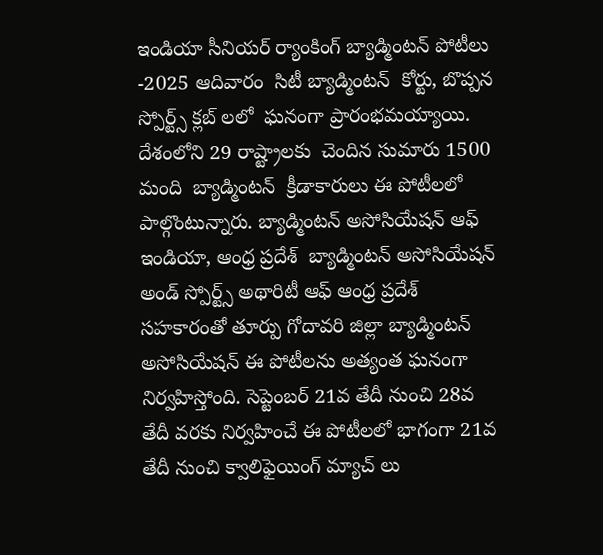ఇండియా సీనియ‌ర్ ర్యాంకింగ్ బ్యాడ్మింట‌న్ పోటీలు -2025 ఆదివారం  సిటీ బ్యాడ్మింట‌న్  కోర్టు, బొప్ప‌న స్పోర్ట్స్ క్ల‌బ్ ల‌లో  ఘ‌నంగా ప్రారంభ‌మ‌య్యాయి. దేశంలోని 29 రాష్ట్రాల‌కు  చెందిన సుమారు 1500 మంది  బ్యాడ్మింట‌న్  క్రీడాకారులు ఈ పోటీల‌లో పాల్గొంటున్నారు. బ్యాడ్మింట‌న్ అసోసియేష‌న్ ఆఫ్  ఇండియా, ఆంధ్ర ప్ర‌దేశ్  బ్యాడ్మింట‌న్ అసోసియేష‌న్ అండ్ స్పోర్ట్స్ అథారిటీ ఆఫ్ ఆంధ్ర ప్ర‌దేశ్ స‌హ‌కారంతో తూర్పు గోదావ‌రి జిల్లా బ్యాడ్మింట‌న్ అసోసియేష‌న్ ఈ పోటీల‌ను అత్యంత ఘ‌నంగా నిర్వ‌హిస్తోంది. సెప్టెంబ‌ర్ 21వ తేదీ నుంచి 28వ తేదీ వ‌ర‌కు నిర్వ‌హించే ఈ పోటీల‌లో భాగంగా 21వ తేదీ నుంచి క్వాలిఫైయింగ్ మ్యాచ్ లు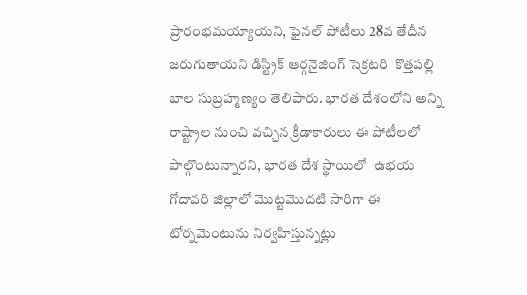ప్రారంభ‌మ‌య్యాయ‌ని, ఫైన‌ల్ పోటీలు 28వ తేదీన జ‌రుగుతాయ‌ని డిస్ట్రిక్ ఆర్గ‌నైజింగ్ సెక్ర‌ట‌రి  కొత్త‌ప‌ల్లి బాల సుబ్ర‌హ్మ‌ణ్యం తెలిపారు. భార‌త దేశంలోని అన్ని రాష్ట్రాల నుంచి వ‌చ్చిన క్రీడాకారులు ఈ పోటీల‌లో పాల్గొంటున్నార‌ని, భార‌త దేశ స్థాయిలో  ఉభ‌య గోదావ‌రి జిల్లాలో మొట్ట‌మొద‌టి సారిగా ఈ టోర్న‌మెంటును నిర్వ‌హిస్తున్న‌ట్లు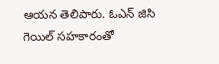ఆయ‌న తెలిపారు. ఓఎన్ జిసి గెయిల్ స‌హ‌కారంతో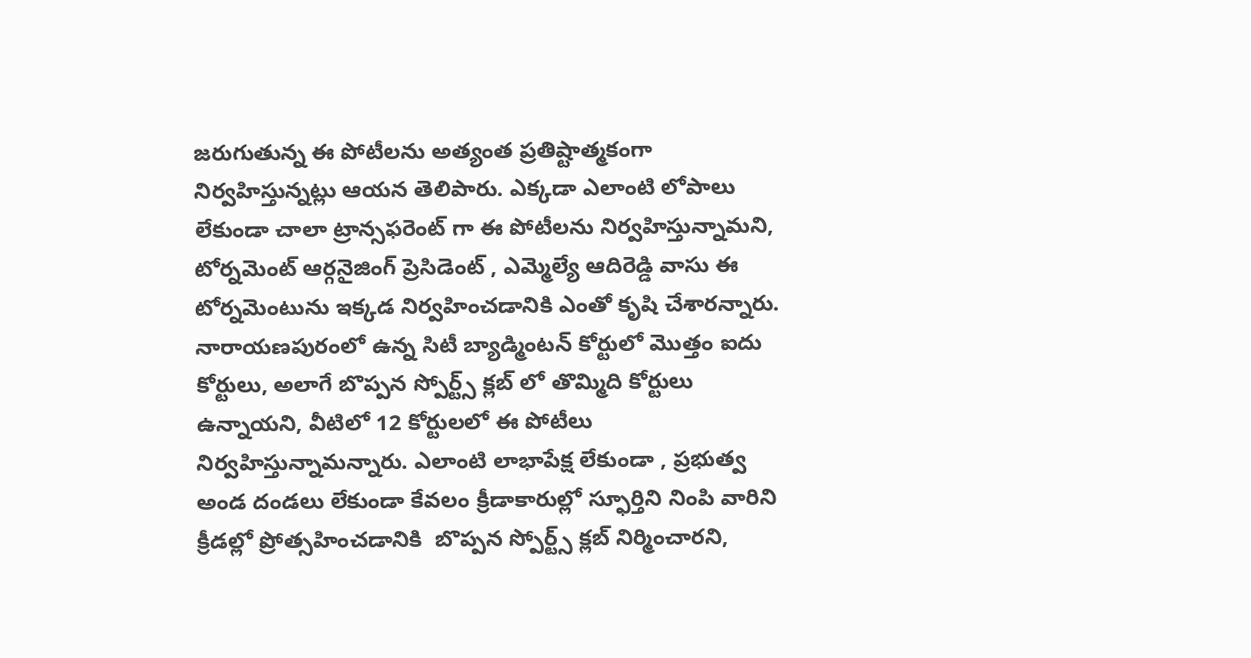జ‌రుగుతున్న ఈ పోటీలను అత్యంత ప్ర‌తిష్టాత్మ‌కంగా నిర్వ‌హిస్తున్న‌ట్లు ఆయ‌న తెలిపారు. ఎక్క‌డా ఎలాంటి లోపాలు లేకుండా చాలా ట్రాన్స‌ఫ‌రెంట్ గా ఈ పోటీల‌ను నిర్వ‌హిస్తున్నామ‌ని, టోర్న‌మెంట్ ఆర్గ‌నైజింగ్ ప్రెసిడెంట్ , ఎమ్మెల్యే ఆదిరెడ్డి వాసు ఈ టోర్న‌మెంటును ఇక్క‌డ నిర్వ‌హించ‌డానికి ఎంతో కృషి చేశార‌న్నారు.  నారాయ‌ణ‌పురంలో ఉన్న సిటీ బ్యాడ్మింట‌న్ కోర్టులో మొత్తం ఐదు  కోర్టులు, అలాగే బొప్ప‌న స్పోర్ట్స్ క్ల‌బ్ లో తొమ్మిది కోర్టులు ఉన్నాయ‌ని, వీటిలో 12 కోర్టుల‌లో ఈ పోటీలు నిర్వ‌హిస్తున్నామ‌న్నారు. ఎలాంటి లాభాపేక్ష లేకుండా , ప్ర‌భుత్వ అండ దండ‌లు లేకుండా కేవ‌లం క్రీడాకారుల్లో స్ఫూర్తిని నింపి వారిని క్రీడ‌ల్లో ప్రోత్స‌హించ‌డానికి  బొప్ప‌న స్పోర్ట్స్ క్ల‌బ్ నిర్మించార‌ని,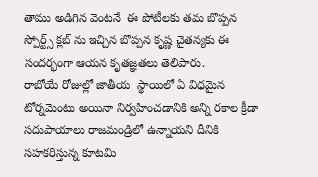తాము అడిగిన వెంట‌నే  ఈ పోటీల‌కు త‌మ బొప్ప‌న స్పోర్ట్స్ క్ల‌బ్ ను ఇచ్చిన బొప్ప‌న కృష్ణ చైత‌న్యకు ఈ సంద‌ర్భంగా ఆయ‌న కృత‌జ్ఞ‌త‌లు తెలిపారు.
రాబోయే రోజుల్లో జాతీయ  స్థాయిలో ఏ విధ‌మైన టోర్న‌మెంటు అయినా నిర్వ‌హించ‌డానికి అన్ని ర‌కాల క్రీడా స‌దుపాయాలు రాజ‌మండ్రిలో ఉన్నాయ‌ని దీనికి స‌హ‌క‌రిస్తున్న కూట‌మి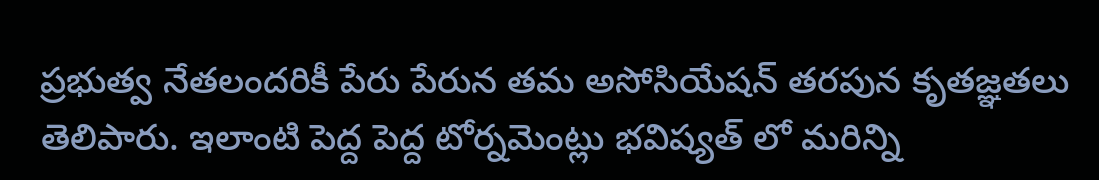ప్ర‌భుత్వ నేత‌లంద‌రికీ పేరు పేరున త‌మ అసోసియేష‌న్ త‌ర‌పున కృత‌జ్ఞ‌తలు తెలిపారు. ఇలాంటి పెద్ద పెద్ద టోర్న‌మెంట్లు భ‌విష్య‌త్ లో మ‌రిన్ని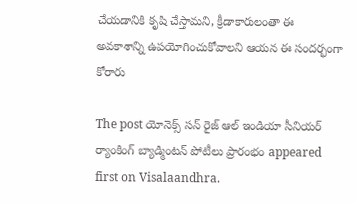చేయ‌డానికి కృషి చేస్తామ‌ని, క్రీడాకారులంతా ఈ అవ‌కాశాన్ని ఉప‌యోగించుకోవాల‌ని ఆయ‌న ఈ సంద‌ర్భంగా కోరారు

The post యోనెక్స్ స‌న్ రైజ్ ఆల్ ఇండియా సీనియ‌ర్ ర్యాంకింగ్ బ్యాడ్మింట‌న్ పోటీలు ప్రారంభం appeared first on Visalaandhra.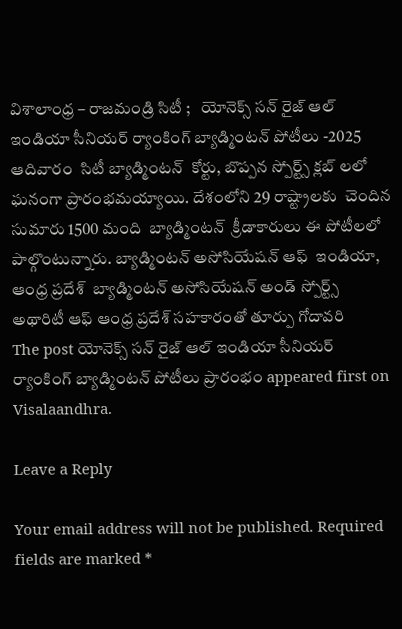విశాలాంధ్ర – రాజ‌మండ్రి సిటీ ;   యోనెక్స్ స‌న్ రైజ్ ఆల్ ఇండియా సీనియ‌ర్ ర్యాంకింగ్ బ్యాడ్మింట‌న్ పోటీలు -2025 ఆదివారం  సిటీ బ్యాడ్మింట‌న్  కోర్టు, బొప్ప‌న స్పోర్ట్స్ క్ల‌బ్ ల‌లో  ఘ‌నంగా ప్రారంభ‌మ‌య్యాయి. దేశంలోని 29 రాష్ట్రాల‌కు  చెందిన సుమారు 1500 మంది  బ్యాడ్మింట‌న్  క్రీడాకారులు ఈ పోటీల‌లో పాల్గొంటున్నారు. బ్యాడ్మింట‌న్ అసోసియేష‌న్ ఆఫ్  ఇండియా, ఆంధ్ర ప్ర‌దేశ్  బ్యాడ్మింట‌న్ అసోసియేష‌న్ అండ్ స్పోర్ట్స్ అథారిటీ ఆఫ్ ఆంధ్ర ప్ర‌దేశ్ స‌హ‌కారంతో తూర్పు గోదావ‌రి
The post యోనెక్స్ స‌న్ రైజ్ ఆల్ ఇండియా సీనియ‌ర్ ర్యాంకింగ్ బ్యాడ్మింట‌న్ పోటీలు ప్రారంభం appeared first on Visalaandhra.

Leave a Reply

Your email address will not be published. Required fields are marked *